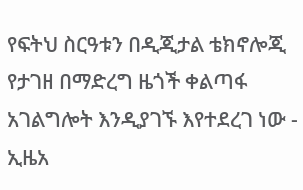የፍትህ ስርዓቱን በዲጂታል ቴክኖሎጂ የታገዘ በማድረግ ዜጎች ቀልጣፋ አገልግሎት እንዲያገኙ እየተደረገ ነው - ኢዜአ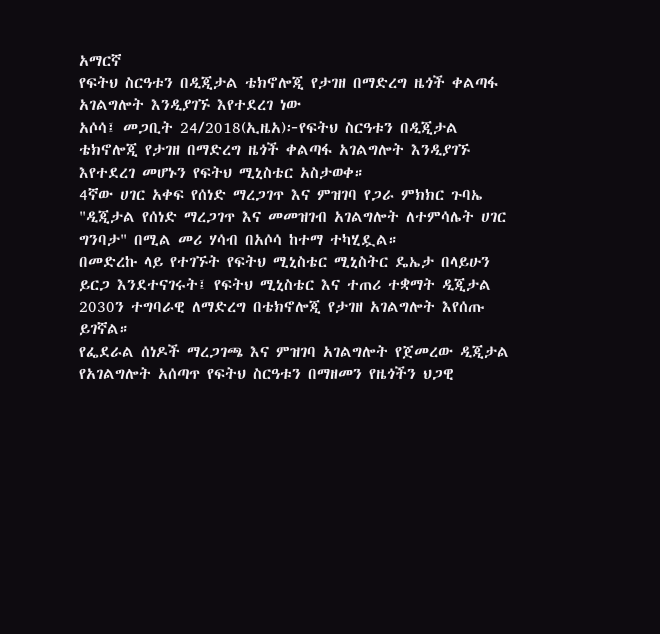አማርኛ
የፍትህ ስርዓቱን በዲጂታል ቴክኖሎጂ የታገዘ በማድረግ ዜጎች ቀልጣፋ አገልግሎት እንዲያገኙ እየተደረገ ነው
አሶሳ፤ መጋቢት 24/2018(ኢዜአ)፦የፍትህ ስርዓቱን በዲጂታል ቴክኖሎጂ የታገዘ በማድረግ ዜጎች ቀልጣፋ አገልግሎት እንዲያገኙ እየተደረገ መሆኑን የፍትህ ሚኒስቴር አስታወቀ።
4ኛው ሀገር አቀፍ የሰነድ ማረጋገጥ እና ምዝገባ የጋራ ምክክር ጉባኤ "ዲጂታል የሰነድ ማረጋገጥ እና መመዝገብ አገልግሎት ለተምሳሌት ሀገር ግንባታ" በሚል መሪ ሃሳብ በአሶሳ ከተማ ተካሂዷል።
በመድረኩ ላይ የተገኙት የፍትህ ሚኒስቴር ሚኒስትር ዴኤታ በላይሁን ይርጋ እንደተናገሩት፤ የፍትህ ሚኒስቴር እና ተጠሪ ተቋማት ዲጂታል 2030ን ተግባራዊ ለማድረግ በቴክኖሎጂ የታገዘ አገልግሎት እየሰጡ ይገኛል።
የፌደራል ሰነዶች ማረጋገጫ እና ምዝገባ አገልግሎት የጀመረው ዲጂታል የአገልግሎት አሰጣጥ የፍትህ ስርዓቱን በማዘመን የዜጎችን ህጋዊ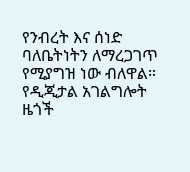የንብረት እና ሰነድ ባለቤትነትን ለማረጋገጥ የሚያግዝ ነው ብለዋል።
የዲጂታል አገልግሎት ዜጎች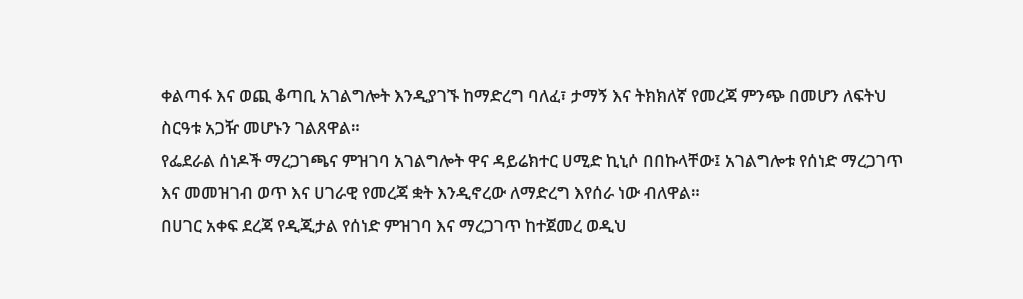ቀልጣፋ እና ወጪ ቆጣቢ አገልግሎት እንዲያገኙ ከማድረግ ባለፈ፣ ታማኝ እና ትክክለኛ የመረጃ ምንጭ በመሆን ለፍትህ ስርዓቱ አጋዥ መሆኑን ገልጸዋል።
የፌደራል ሰነዶች ማረጋገጫና ምዝገባ አገልግሎት ዋና ዳይሬክተር ሀሚድ ኪኒሶ በበኩላቸው፤ አገልግሎቱ የሰነድ ማረጋገጥ እና መመዝገብ ወጥ እና ሀገራዊ የመረጃ ቋት እንዲኖረው ለማድረግ እየሰራ ነው ብለዋል።
በሀገር አቀፍ ደረጃ የዲጂታል የሰነድ ምዝገባ እና ማረጋገጥ ከተጀመረ ወዲህ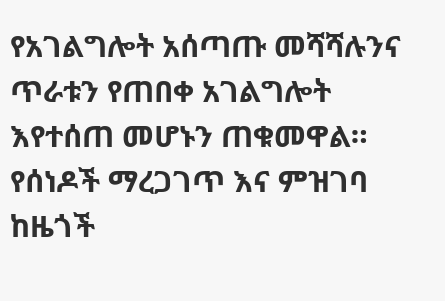የአገልግሎት አሰጣጡ መሻሻሉንና ጥራቱን የጠበቀ አገልግሎት እየተሰጠ መሆኑን ጠቁመዋል።
የሰነዶች ማረጋገጥ እና ምዝገባ ከዜጎች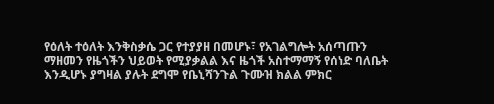የዕለት ተዕለት እንቅስቃሴ ጋር የተያያዘ በመሆኑ፣ የአገልግሎት አሰጣጡን ማዘመን የዜጎችን ህይወት የሚያቃልል እና ዜጎች አስተማማኝ የሰነድ ባለቤት እንዲሆኑ ያግዛል ያሉት ደግሞ የቤኒሻንጉል ጉሙዝ ክልል ምክር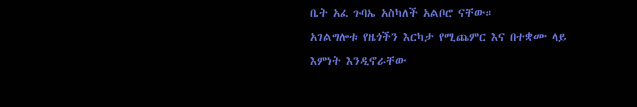ቤት አፈ ጉባኤ አስካለች አልቦሮ ናቸው።
አገልግሎቱ የዜጎችን እርካታ የሚጨምር እና በተቋሙ ላይ እምነት እንዲኖራቸው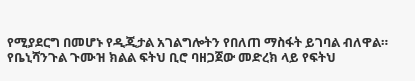የሚያደርግ በመሆኑ የዲጂታል አገልግሎትን የበለጠ ማስፋት ይገባል ብለዋል።
የቤኒሻንጉል ጉሙዝ ክልል ፍትህ ቢሮ ባዘጋጀው መድረክ ላይ የፍትህ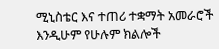ሚኒስቴር እና ተጠሪ ተቋማት አመራሮች እንዲሁም የሁሉም ክልሎች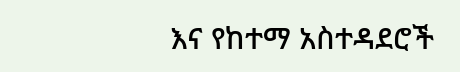እና የከተማ አስተዳደሮች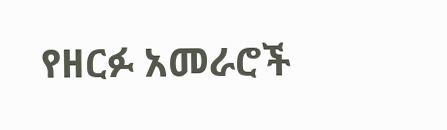የዘርፉ አመራሮች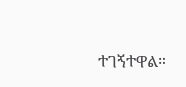ተገኝተዋል።